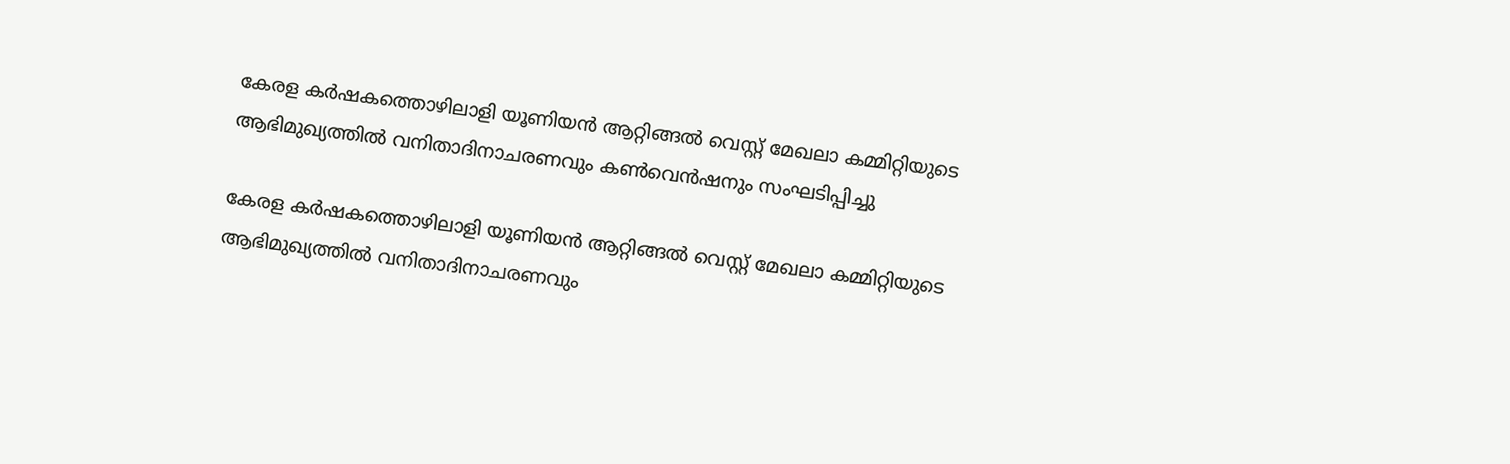കേരള കർഷകത്തൊഴിലാളി യൂണിയൻ ആറ്റിങ്ങൽ വെസ്റ്റ് മേഖലാ കമ്മിറ്റിയുടെ ആഭിമുഖ്യത്തിൽ വനിതാദിനാചരണവും കൺവെൻഷനും സംഘടിപ്പിച്ചു

കേരള കർഷകത്തൊഴിലാളി യൂണിയൻ ആറ്റിങ്ങൽ വെസ്റ്റ് മേഖലാ കമ്മിറ്റിയുടെ ആഭിമുഖ്യത്തിൽ വനിതാദിനാചരണവും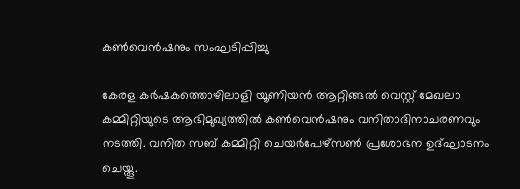കൺവെൻഷനും സംഘടിപ്പിച്ചു

കേരള കർഷകത്തൊഴിലാളി യൂണിയൻ ആറ്റിങ്ങൽ വെസ്റ്റ് മേഖലാ കമ്മിറ്റിയുടെ ആഭിമുഖ്യത്തിൽ കൺവെൻഷനും വനിതാദിനാചരണവും നടത്തി. വനിത സബ് കമ്മിറ്റി ചെയർപേഴ്സൺ പ്രശോഭന ഉദ്ഘാടനം ചെയ്തൂ.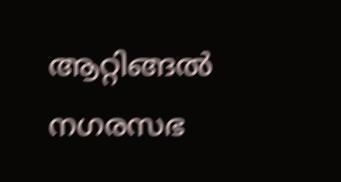ആറ്റിങ്ങൽ നഗരസഭ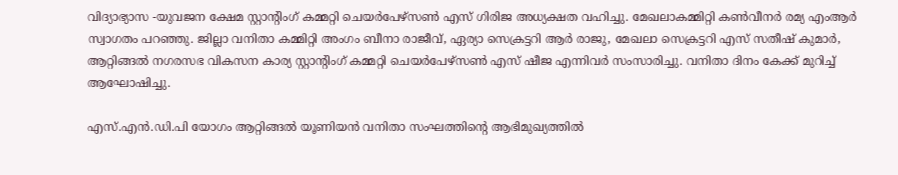വിദ്യാഭ്യാസ -യുവജന ക്ഷേമ സ്റ്റാന്റിംഗ് കമ്മറ്റി ചെയർപേഴ്സൺ എസ് ഗിരിജ അധ്യക്ഷത വഹിച്ചു. മേഖലാകമ്മിറ്റി കൺവീനർ രമ്യ എംആർ സ്വാഗതം പറഞ്ഞു. ജില്ലാ വനിതാ കമ്മിറ്റി അംഗം ബീനാ രാജീവ്, ഏര്യാ സെക്രട്ടറി ആർ രാജു, മേഖലാ സെക്രട്ടറി എസ് സതീഷ് കുമാർ, ആറ്റിങ്ങൽ നഗരസഭ വികസന കാര്യ സ്റ്റാന്റിംഗ് കമ്മറ്റി ചെയർപേഴ്സൺ എസ് ഷീജ എന്നിവർ സംസാരിച്ചു. വനിതാ ദിനം കേക്ക് മുറിച്ച് ആഘോഷിച്ചു.

എസ്.എൻ.ഡി.പി യോഗം ആറ്റിങ്ങൽ യൂണിയൻ വനിതാ സംഘത്തിൻ്റെ ആഭിമുഖ്യത്തിൽ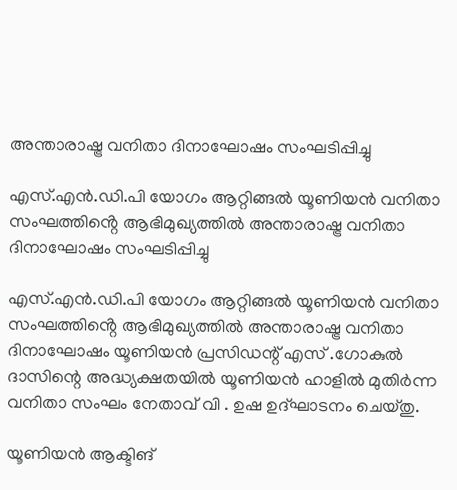അന്താരാഷ്ട്ര വനിതാ ദിനാഘോഷം സംഘടിപ്പിച്ചു

എസ്.എൻ.ഡി.പി യോഗം ആറ്റിങ്ങൽ യൂണിയൻ വനിതാ സംഘത്തിൻ്റെ ആഭിമുഖ്യത്തിൽ അന്താരാഷ്ട്ര വനിതാ ദിനാഘോഷം സംഘടിപ്പിച്ചു

എസ്.എൻ.ഡി.പി യോഗം ആറ്റിങ്ങൽ യൂണിയൻ വനിതാ സംഘത്തിൻ്റെ ആഭിമുഖ്യത്തിൽ അന്താരാഷ്ട്ര വനിതാ ദിനാഘോഷം യൂണിയൻ പ്രസിഡന്റ്‌ എസ് .ഗോകുൽ ദാസിന്റെ അദ്ധ്യക്ഷതയിൽ യൂണിയൻ ഹാളിൽ മുതിർന്ന വനിതാ സംഘം നേതാവ് വി . ഉഷ ഉദ്ഘാടനം ചെയ്തു.

യൂണിയൻ ആക്ടിങ്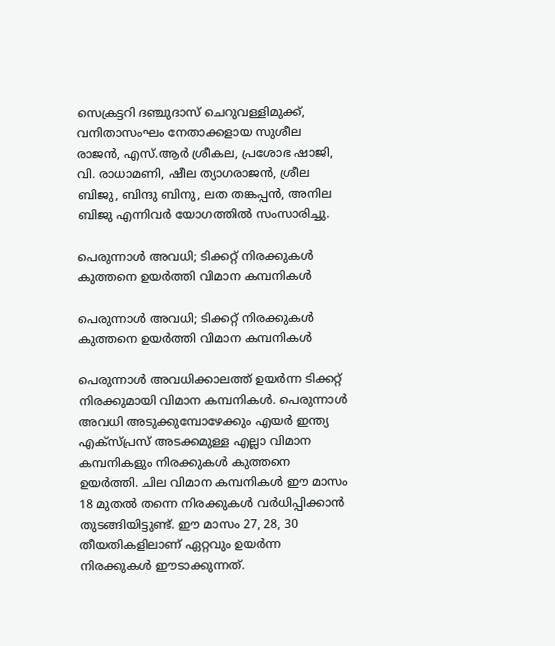സെക്രട്ടറി ദഞ്ചുദാസ് ചെറുവള്ളിമുക്ക്, വനിതാസംഘം നേതാക്കളായ സുശീല രാജൻ, എസ്.ആർ ശ്രീകല, പ്രശോഭ ഷാജി, വി. രാധാമണി, ഷീല ത്യാഗരാജൻ, ശ്രീല ബിജു, ബിന്ദു ബിനു, ലത തങ്കപ്പൻ, അനില ബിജു എന്നിവർ യോഗത്തിൽ സംസാരിച്ചു.

പെരുന്നാൾ അവധി; ടിക്കറ്റ് നിരക്കുകൾ കുത്തനെ ഉയർത്തി വിമാന കമ്പനികൾ

പെരുന്നാൾ അവധി; ടിക്കറ്റ് നിരക്കുകൾ കുത്തനെ ഉയർത്തി വിമാന കമ്പനികൾ

പെരുന്നാൾ അവധിക്കാലത്ത് ഉയർന്ന ടിക്കറ്റ് നിരക്കുമായി വിമാന കമ്പനികൾ. പെരുന്നാൾ അവധി അടുക്കുമ്പോഴേക്കും എയർ ഇന്ത്യ എക്സ്പ്രസ് അടക്കമുള്ള എല്ലാ വിമാന കമ്പനികളും നിരക്കുകൾ കുത്തനെ ഉയർത്തി. ചില വിമാന കമ്പനികൾ ഈ മാസം 18 മുതൽ തന്നെ നിരക്കുകൾ വർധിപ്പിക്കാൻ തുടങ്ങിയിട്ടുണ്ട്. ഈ മാസം 27, 28, 30 തീയതികളിലാണ് ഏറ്റവും ഉയർന്ന നിരക്കുകൾ ഈടാക്കുന്നത്.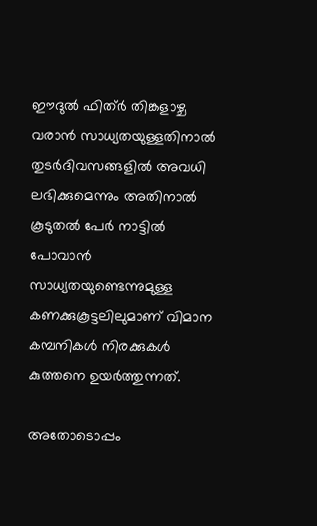ഈദുൽ ഫിത്ർ തിങ്കളാഴ്ച വരാൻ സാധ്യതയുള്ളതിനാൽ തുടർദിവസങ്ങളിൽ അവധി ലഭിക്കുമെന്നും അതിനാൽ കൂടുതൽ പേർ നാട്ടിൽ പോവാൻ സാധ്യതയുണ്ടെന്നുമുള്ള കണക്കുകൂട്ടലിലുമാണ് വിമാന കമ്പനികൾ നിരക്കുകൾ കുത്തനെ ഉയർത്തുന്നത്.

അതോടൊപ്പം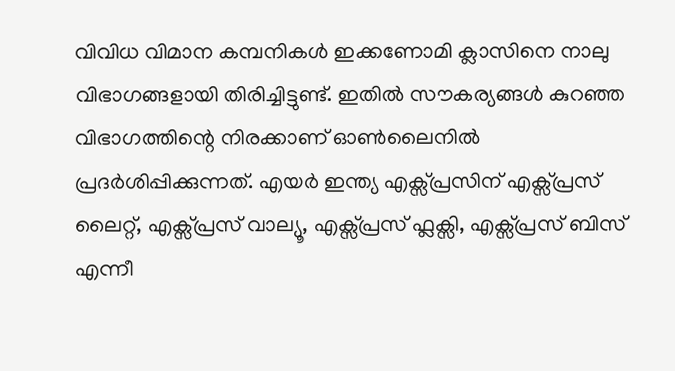വിവിധ വിമാന കമ്പനികൾ ഇക്കണോമി ക്ലാസിനെ നാലു വിഭാഗങ്ങളായി തിരിച്ചിട്ടുണ്ട്. ഇതിൽ സൗകര്യങ്ങൾ കുറഞ്ഞ വിഭാഗത്തിന്റെ നിരക്കാണ് ഓൺലൈനിൽ പ്രദർശിപ്പിക്കുന്നത്. എയർ ഇന്ത്യ എക്സ്പ്രസിന് എക്സ്പ്രസ് ലൈറ്റ്, എക്സ്പ്രസ് വാല്യൂ, എക്സ്പ്രസ് ഫ്ലക്സി, എക്സ്പ്രസ് ബിസ് എന്നീ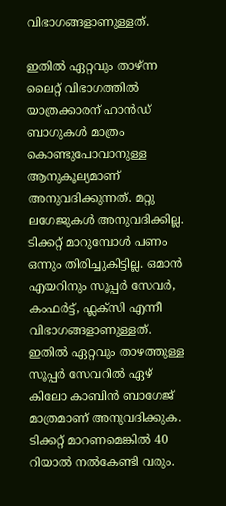വിഭാഗങ്ങളാണുള്ളത്.

ഇതിൽ ഏറ്റവും താഴ്ന്ന ലൈറ്റ് വിഭാഗത്തിൽ യാത്രക്കാരന് ഹാൻഡ് ബാഗുകൾ മാത്രം കൊണ്ടുപോവാനുള്ള ആനുകൂല്യമാണ് അനുവദിക്കുന്നത്. മറ്റു ലഗേജുകൾ അനുവദിക്കില്ല. ടിക്കറ്റ് മാറുമ്പോൾ പണം ഒന്നും തിരിച്ചുകിട്ടില്ല. ഒമാൻ എയറിനും സൂപ്പർ സേവർ, കംഫർട്ട്, ഫ്ലക്സി എന്നീ വിഭാഗങ്ങളാണുള്ളത്. ഇതിൽ ഏറ്റവും താഴത്തുള്ള സൂപ്പർ സേവറിൽ ഏഴ് കിലോ കാബിൻ ബാഗേജ് മാത്രമാണ് അനുവദിക്കുക. ടിക്കറ്റ് മാറണമെങ്കിൽ 40 റിയാൽ നൽകേണ്ടി വരും.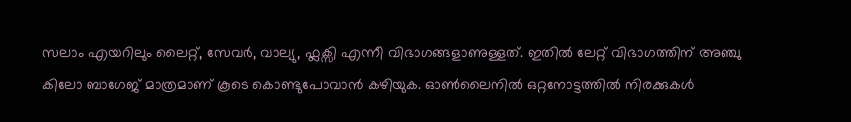സലാം എയറിലും ലൈറ്റ്, സേവർ, വാല്യു, ഫ്ലക്സി എന്നീ വിഭാഗങ്ങളാണുള്ളത്. ഇതിൽ ലേറ്റ് വിഭാഗത്തിന് അഞ്ചു കിലോ ബാഗേജ് മാത്രമാണ് കൂടെ കൊണ്ടുപോവാൻ കഴിയുക. ഓൺലൈനിൽ ഒറ്റനോട്ടത്തിൽ നിരക്കുകൾ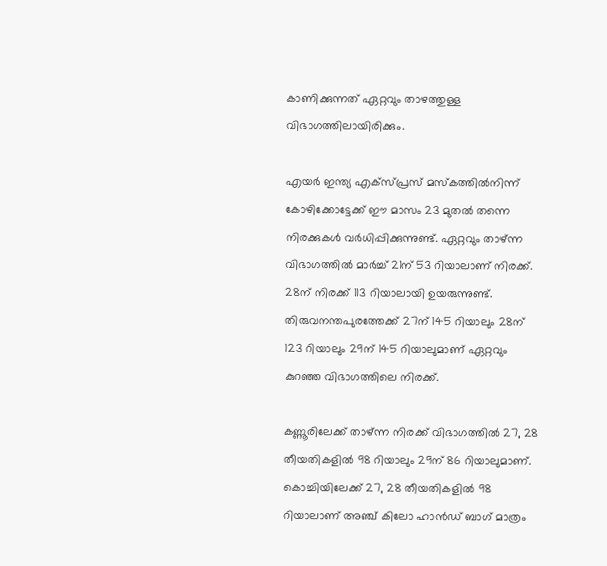കാണിക്കുന്നത് ഏറ്റവും താഴത്തുള്ള വിഭാഗത്തിലായിരിക്കും.

എയർ ഇന്ത്യ എക്സ്പ്രസ് മസ്കത്തിൽനിന്ന് കോഴിക്കോട്ടേക്ക് ഈ മാസം 23 മുതൽ തന്നെ നിരക്കുകൾ വർധിപ്പിക്കുന്നുണ്ട്. ഏറ്റവും താഴ്ന്ന വിഭാഗത്തിൽ മാർച്ച് 21ന് 53 റിയാലാണ് നിരക്ക്. 28ന് നിരക്ക് 113 റിയാലായി ഉയരുന്നുണ്ട്. തിരുവനന്തപുരത്തേക്ക് 27ന് 145 റിയാലും 28ന് 123 റിയാലും 29ന് 145 റിയാലുമാണ് ഏറ്റവും കുറഞ്ഞ വിഭാഗത്തിലെ നിരക്ക്.

കണ്ണൂരിലേക്ക് താഴ്ന്ന നിരക്ക് വിഭാഗത്തിൽ 27, 28 തീയതികളിൽ 98 റിയാലും 29ന് 86 റിയാലുമാണ്. കൊച്ചിയിലേക്ക് 27, 28 തീയതികളിൽ 98 റിയാലാണ് അഞ്ച് കിലോ ഹാൻഡ് ബാഗ് മാത്രം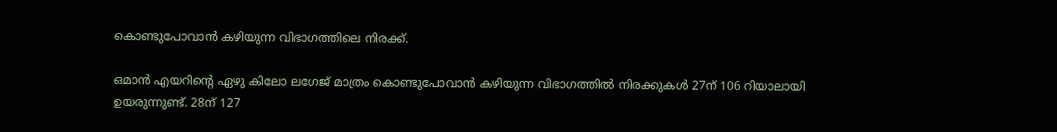കൊണ്ടുപോവാൻ കഴിയുന്ന വിഭാഗത്തിലെ നിരക്ക്.

ഒമാൻ എയറിന്റെ ഏഴു കിലോ ലഗേജ് മാത്രം കൊണ്ടുപോവാൻ കഴിയുന്ന വിഭാഗത്തിൽ നിരക്കുകൾ 27ന് 106 റിയാലായി ഉയരുന്നുണ്ട്. 28ന് 127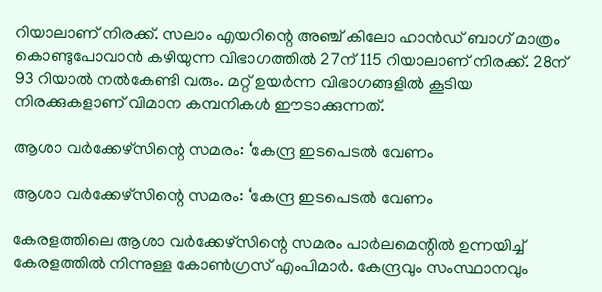റിയാലാണ് നിരക്ക്. സലാം എയറിന്റെ അഞ്ച് കിലോ ഹാൻഡ് ബാഗ് മാത്രം കൊണ്ടുപോവാൻ കഴിയുന്ന വിഭാഗത്തിൽ 27ന് 115 റിയാലാണ് നിരക്ക്. 28ന് 93 റിയാൽ നൽകേണ്ടി വരും. മറ്റ് ഉയർന്ന വിഭാഗങ്ങളിൽ കൂടിയ നിരക്കുകളാണ് വിമാന കമ്പനികൾ ഈടാക്കുന്നത്.

ആശാ വര്‍ക്കേഴ്‌സിന്റെ സമരം: ‘കേന്ദ്ര ഇടപെടല്‍ വേണം

ആശാ വര്‍ക്കേഴ്‌സിന്റെ സമരം: ‘കേന്ദ്ര ഇടപെടല്‍ വേണം

കേരളത്തിലെ ആശാ വര്‍ക്കേഴ്‌സിന്റെ സമരം പാര്‍ലമെന്റില്‍ ഉന്നയിച്ച് കേരളത്തില്‍ നിന്നുള്ള കോണ്‍ഗ്രസ് എംപിമാര്‍. കേന്ദ്രവും സംസ്ഥാനവും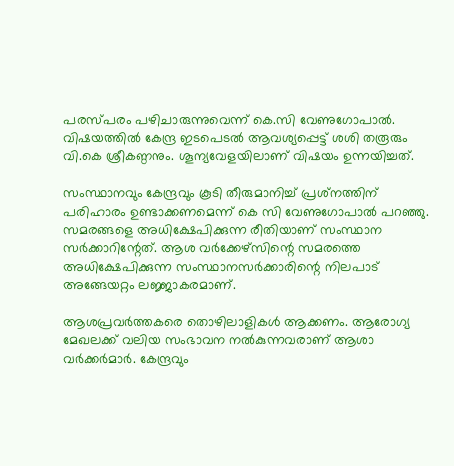പരസ്പരം പഴിചാരുന്നുവെന്ന് കെ.സി വേണുഗോപാല്‍. വിഷയത്തില്‍ കേന്ദ്ര ഇടപെടല്‍ ആവശ്യപ്പെട്ട് ശശി തരൂരും വി.കെ ശ്രീകണ്ഠനും. ശൂന്യവേളയിലാണ് വിഷയം ഉന്നയിച്ചത്.

സംസ്ഥാനവും കേന്ദ്രവും കൂടി തീരുമാനിച്ച് പ്രശ്‌നത്തിന് പരിഹാരം ഉണ്ടാക്കണമെന്ന് കെ സി വേണുഗോപാല്‍ പറഞ്ഞു. സമരങ്ങളെ അധിക്ഷേപിക്കുന്ന രീതിയാണ് സംസ്ഥാന സര്‍ക്കാറിന്റേത്. ആശ വര്‍ക്കേഴ്‌സിന്റെ സമരത്തെ അധിക്ഷേപിക്കുന്ന സംസ്ഥാനസര്‍ക്കാരിന്റെ നിലപാട് അങ്ങേയറ്റം ലജ്ജാകരമാണ്.

ആശപ്രവര്‍ത്തകരെ തൊഴിലാളികള്‍ ആക്കണം. ആരോഗ്യ മേഖലക്ക് വലിയ സംഭാവന നല്‍കുന്നവരാണ് ആശാ വര്‍ക്കര്‍മാര്‍. കേന്ദ്രവും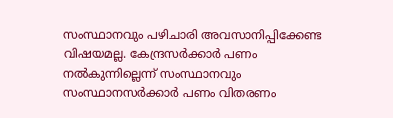സംസ്ഥാനവും പഴിചാരി അവസാനിപ്പിക്കേണ്ട വിഷയമല്ല. കേന്ദ്രസര്‍ക്കാര്‍ പണം നല്‍കുന്നില്ലെന്ന് സംസ്ഥാനവും സംസ്ഥാനസര്‍ക്കാര്‍ പണം വിതരണം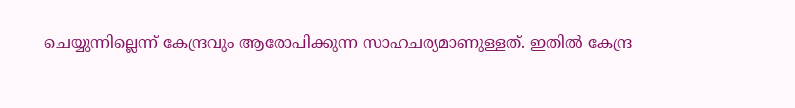ചെയ്യുന്നില്ലെന്ന് കേന്ദ്രവും ആരോപിക്കുന്ന സാഹചര്യമാണുള്ളത്. ഇതില്‍ കേന്ദ്ര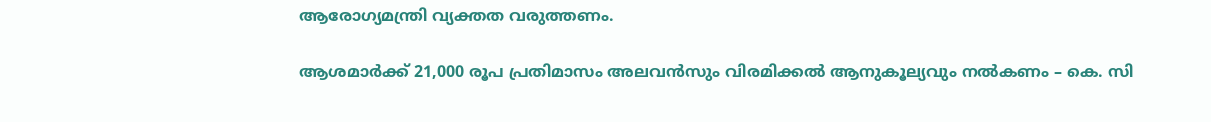ആരോഗ്യമന്ത്രി വ്യക്തത വരുത്തണം.

ആശമാര്‍ക്ക് 21,000 രൂപ പ്രതിമാസം അലവന്‍സും വിരമിക്കല്‍ ആനുകൂല്യവും നല്‍കണം – കെ. സി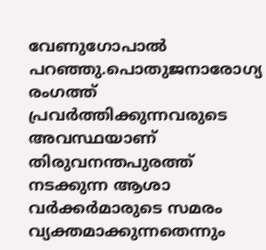വേണുഗോപാല്‍ പറഞ്ഞു.പൊതുജനാരോഗ്യ രംഗത്ത് പ്രവര്‍ത്തിക്കുന്നവരുടെ അവസ്ഥയാണ് തിരുവനന്തപുരത്ത് നടക്കുന്ന ആശാ വര്‍ക്കര്‍മാരുടെ സമരം വ്യക്തമാക്കുന്നതെന്നും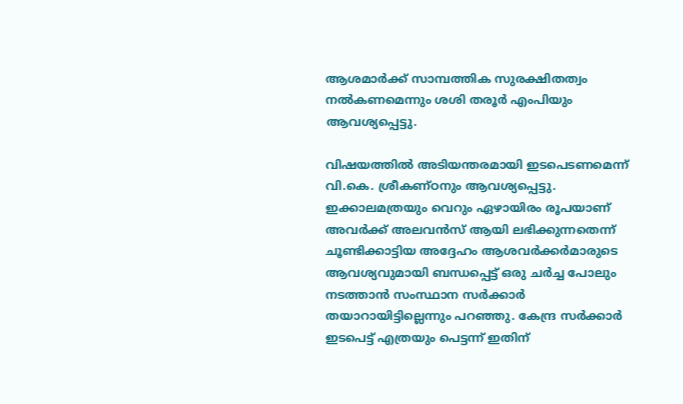ആശമാര്‍ക്ക് സാമ്പത്തിക സുരക്ഷിതത്വം നല്‍കണമെന്നും ശശി തരൂര്‍ എംപിയും ആവശ്യപ്പെട്ടു.

വിഷയത്തില്‍ അടിയന്തരമായി ഇടപെടണമെന്ന് വി.കെ. ശ്രീകണ്ഠനും ആവശ്യപ്പെട്ടു. ഇക്കാലമത്രയും വെറും ഏഴായിരം രൂപയാണ് അവര്‍ക്ക് അലവന്‍സ് ആയി ലഭിക്കുന്നതെന്ന് ചൂണ്ടിക്കാട്ടിയ അദ്ദേഹം ആശവര്‍ക്കര്‍മാരുടെ ആവശ്യവുമായി ബന്ധപ്പെട്ട് ഒരു ചര്‍ച്ച പോലും നടത്താന്‍ സംസ്ഥാന സര്‍ക്കാര്‍ തയാറായിട്ടില്ലെന്നും പറഞ്ഞു. കേന്ദ്ര സര്‍ക്കാര്‍ ഇടപെട്ട് എത്രയും പെട്ടന്ന് ഇതിന്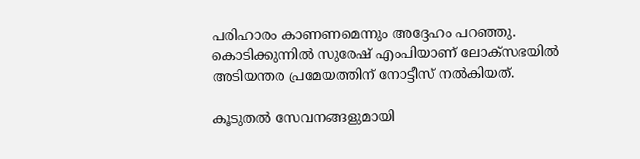പരിഹാരം കാണണമെന്നും അദ്ദേഹം പറഞ്ഞു. കൊടിക്കുന്നില്‍ സുരേഷ് എംപിയാണ് ലോക്‌സഭയില്‍ അടിയന്തര പ്രമേയത്തിന് നോട്ടീസ് നല്‍കിയത്.

കൂടുതൽ സേവനങ്ങളുമായി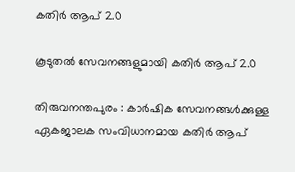കതിർ ആപ് 2.0

കൂടുതൽ സേവനങ്ങളുമായി കതിർ ആപ് 2.0

തിരുവനന്തപുരം : കാർഷിക സേവനങ്ങൾക്കുള്ള ഏകജാലക സംവിധാനമായ കതിർ ആപ്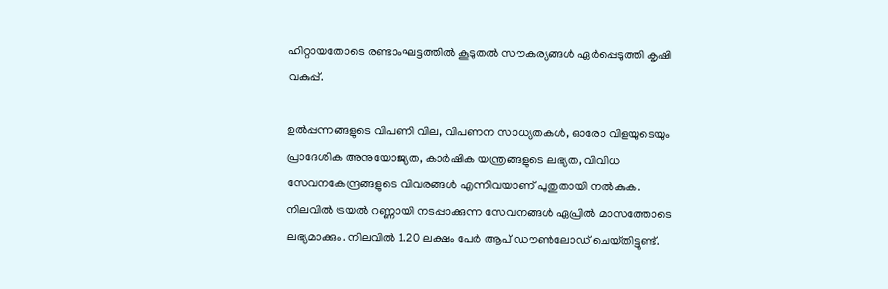ഹിറ്റായതോടെ രണ്ടാംഘട്ടത്തിൽ കൂടുതൽ സൗകര്യങ്ങൾ ഏർപ്പെടുത്തി കൃഷി വകുപ്പ്‌.

ഉൽപ്പന്നങ്ങളുടെ വിപണി വില, വിപണന സാധ്യതകൾ, ഓരോ വിളയുടെയും പ്രാദേശിക അനുയോജ്യത, കാർഷിക യന്ത്രങ്ങളുടെ ലഭ്യത, വിവിധ സേവനകേന്ദ്രങ്ങളുടെ വിവരങ്ങൾ എന്നിവയാണ്‌ പുതുതായി നൽകുക. നിലവിൽ ട്രയൽ റണ്ണായി നടപ്പാക്കുന്ന സേവനങ്ങൾ ഏപ്രിൽ മാസത്തോടെ ലഭ്യമാക്കും. നിലവിൽ 1.20 ലക്ഷം പേർ ആപ് ഡൗൺലോഡ്‌ ചെയ്‌തിട്ടുണ്ട്‌.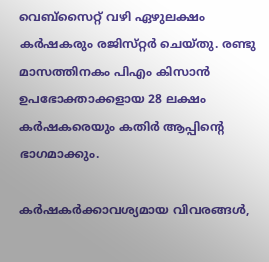വെബ്‌സൈറ്റ്‌ വഴി ഏഴുലക്ഷം കർഷകരും രജിസ്‌റ്റർ ചെയ്‌തു. രണ്ടു മാസത്തിനകം പിഎം കിസാൻ ഉപഭോക്താക്കളായ 28 ലക്ഷം കർഷകരെയും കതിർ ആപ്പിന്റെ ഭാഗമാക്കും.

കർഷകർക്കാവശ്യമായ വിവരങ്ങൾ,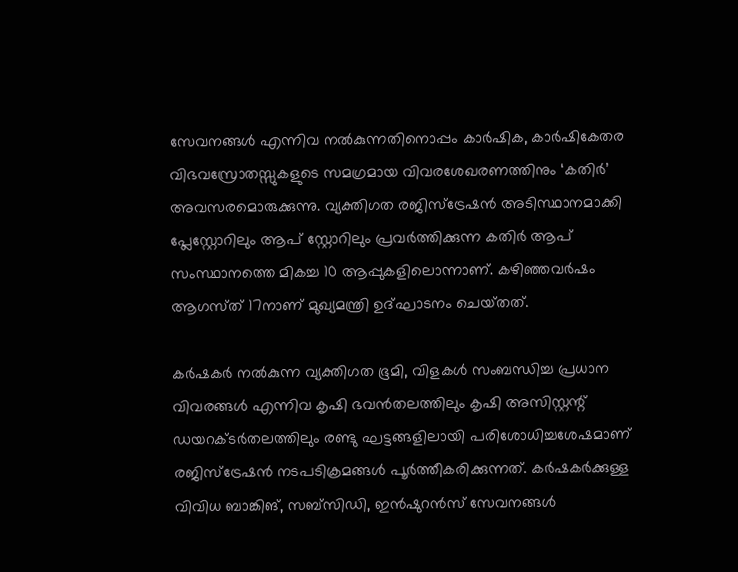സേവനങ്ങൾ എന്നിവ നൽകുന്നതിനൊപ്പം കാർഷിക, കാർഷികേതര വിഭവസ്രോതസ്സുകളുടെ സമഗ്രമായ വിവരശേഖരണത്തിനും ‘കതിർ’ അവസരമൊരുക്കുന്നു. വ്യക്തിഗത രജിസ്ട്രേഷൻ അടിസ്ഥാനമാക്കി പ്ലേസ്റ്റോറിലും ആപ് സ്റ്റോറിലും പ്രവർത്തിക്കുന്ന കതിർ ആപ് സംസ്ഥാനത്തെ മികച്ച 10 ആപ്പുകളിലൊന്നാണ്‌. കഴിഞ്ഞവർഷം ആഗസ്‌ത്‌ 17നാണ്‌ മുഖ്യമന്ത്രി ഉദ്‌ഘാടനം ചെയ്‌തത്‌.

കർഷകർ നൽകുന്ന വ്യക്തിഗത ഭൂമി, വിളകൾ സംബന്ധിച്ച പ്രധാന വിവരങ്ങൾ എന്നിവ കൃഷി ഭവൻതലത്തിലും കൃഷി അസിസ്റ്റന്റ് ഡയറക്ടർതലത്തിലും രണ്ടു ഘട്ടങ്ങളിലായി പരിശോധിച്ചശേഷമാണ് രജിസ്‌ട്രേഷൻ നടപടിക്രമങ്ങൾ പൂർത്തീകരിക്കുന്നത്. കർഷകർക്കുള്ള വിവിധ ബാങ്കിങ്‌, സബ്സിഡി, ഇൻഷുറൻസ് സേവനങ്ങൾ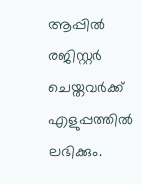ആപ്പിൽ രജിസ്റ്റർ ചെയ്തവർക്ക് എളുപ്പത്തിൽ ലഭിക്കും.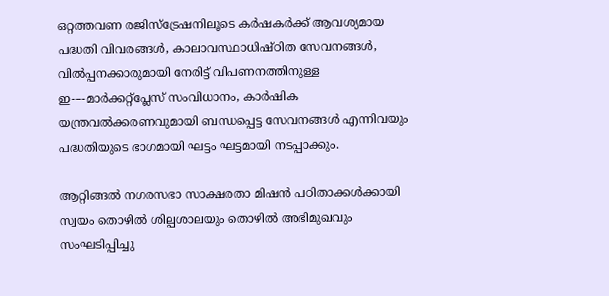ഒറ്റത്തവണ രജിസ്ട്രേഷനിലൂടെ കർഷകർക്ക് ആവശ്യമായ പദ്ധതി വിവരങ്ങൾ, കാലാവസ്ഥാധിഷ്ഠിത സേവനങ്ങൾ, വിൽപ്പനക്കാരുമായി നേരിട്ട്‌ വിപണനത്തിനുള്ള ഇ-–-മാർക്കറ്റ്പ്ലേസ് സംവിധാനം, കാർഷിക യന്ത്രവൽക്കരണവുമായി ബന്ധപ്പെട്ട സേവനങ്ങൾ എന്നിവയും പദ്ധതിയുടെ ഭാഗമായി ഘട്ടം ഘട്ടമായി നടപ്പാക്കും.

ആറ്റിങ്ങൽ നഗരസഭാ സാക്ഷരതാ മിഷൻ പഠിതാക്കൾക്കായി സ്വയം തൊഴിൽ ശില്പശാലയും തൊഴിൽ അഭിമുഖവും സംഘടിപ്പിച്ചു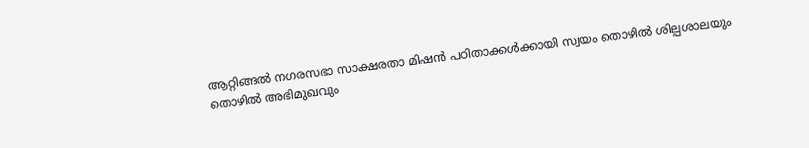ആറ്റിങ്ങൽ നഗരസഭാ സാക്ഷരതാ മിഷൻ പഠിതാക്കൾക്കായി സ്വയം തൊഴിൽ ശില്പശാലയും തൊഴിൽ അഭിമുഖവും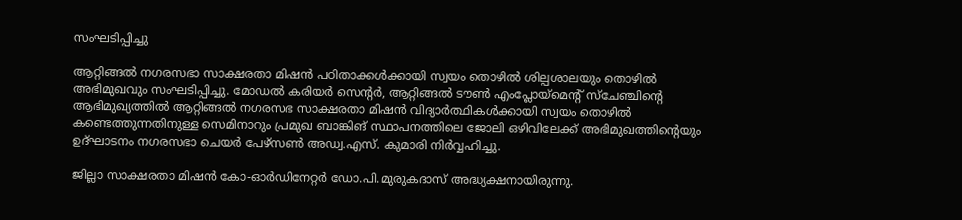സംഘടിപ്പിച്ചു

ആറ്റിങ്ങൽ നഗരസഭാ സാക്ഷരതാ മിഷൻ പഠിതാക്കൾക്കായി സ്വയം തൊഴിൽ ശില്പശാലയും തൊഴിൽ അഭിമുഖവും സംഘടിപ്പിച്ചു. മോഡൽ കരിയർ സെന്റർ, ആറ്റിങ്ങൽ ടൗൺ എംപ്ലോയ്‌മെന്റ് സ്‌ചേഞ്ചിന്റെ ആഭിമുഖ്യത്തിൽ ആറ്റിങ്ങൽ നഗരസഭ സാക്ഷരതാ മിഷൻ വിദ്യാർത്ഥികൾക്കായി സ്വയം തൊഴിൽ കണ്ടെത്തുന്നതിനുള്ള സെമിനാറും പ്രമുഖ ബാങ്കിങ് സ്ഥാപനത്തിലെ ജോലി ഒഴിവിലേക്ക് അഭിമുഖത്തിന്റെയും ഉദ്ഘാടനം നഗരസഭാ ചെയർ പേഴ്സൺ അഡ്വ.എസ്. കുമാരി നിർവ്വഹിച്ചു.

ജില്ലാ സാക്ഷരതാ മിഷൻ കോ-ഓർഡിനേറ്റർ ഡോ.പി.മുരുകദാസ് അദ്ധ്യക്ഷനായിരുന്നു.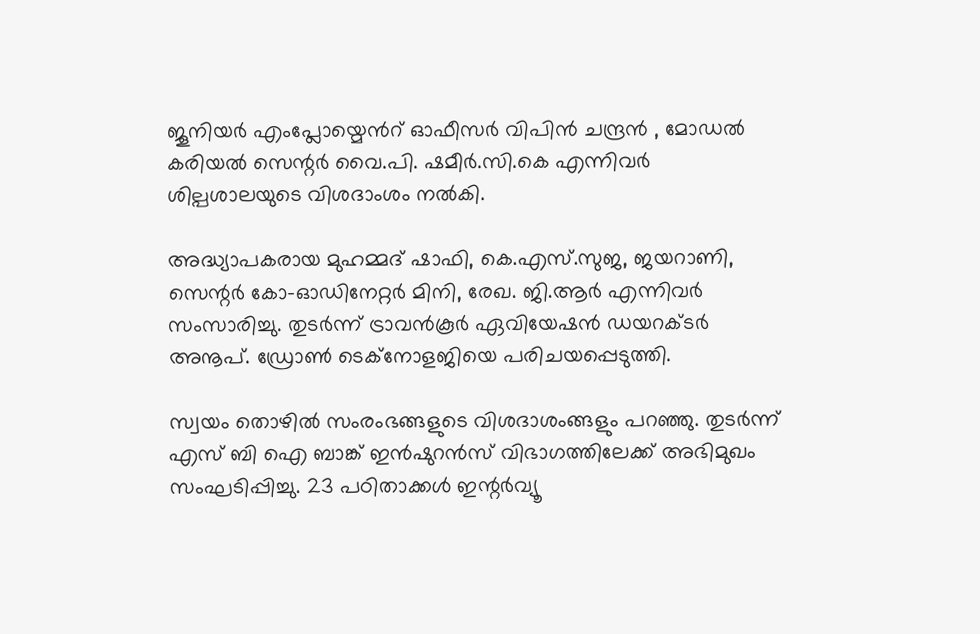ജൂനിയർ എംപ്ലോയ്മെൻറ് ഓഫീസർ വിപിൻ ചന്ദ്രൻ , മോഡൽ കരിയൽ സെന്റർ വൈ.പി. ഷമീർ.സി.കെ എന്നിവർ ശില്പശാലയുടെ വിശദാംശം നൽകി.

അദ്ധ്യാപകരായ മുഹമ്മദ് ഷാഫി, കെ.എസ്.സുജ, ജയറാണി, സെന്റർ കോ-ഓഡിനേറ്റർ മിനി, രേഖ. ജി.ആർ എന്നിവർ സംസാരിച്ചു. തുടർന്ന് ട്രാവൻകൂർ ഏവിയേഷൻ ഡയറക്ടർ അനൂപ്. ഡ്രോൺ ടെക്നോളജിയെ പരിചയപ്പെടുത്തി.

സ്വയം തൊഴിൽ സംരംഭങ്ങളുടെ വിശദാശംങ്ങളും പറഞ്ഞു. തുടർന്ന് എസ് ബി ഐ ബാങ്ക് ഇൻഷുറൻസ് വിഭാഗത്തിലേക്ക് അഭിമുഖം സംഘടിപ്പിച്ചു. 23 പഠിതാക്കൾ ഇന്റർവ്യൂ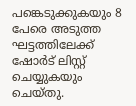പങ്കെടുക്കുകയും 8 പേരെ അടുത്ത ഘട്ടത്തിലേക്ക് ഷോർട് ലിസ്റ്റ് ചെയ്യുകയും ചെയ്തു.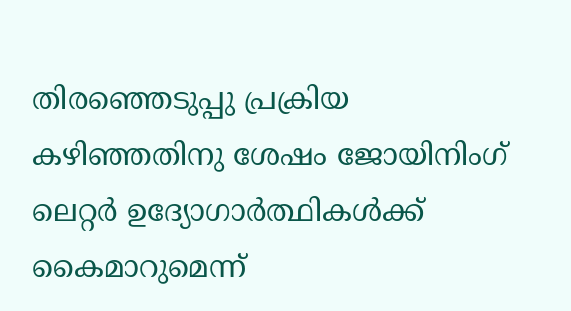തിരഞ്ഞെടുപ്പു പ്രക്രിയ കഴിഞ്ഞതിനു ശേഷം ജോയിനിംഗ് ലെറ്റർ ഉദ്യോഗാർത്ഥികൾക്ക് കൈമാറുമെന്ന്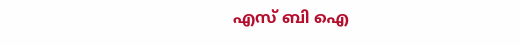എസ് ബി ഐ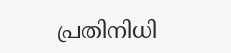പ്രതിനിധി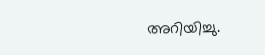അറിയിച്ചു.